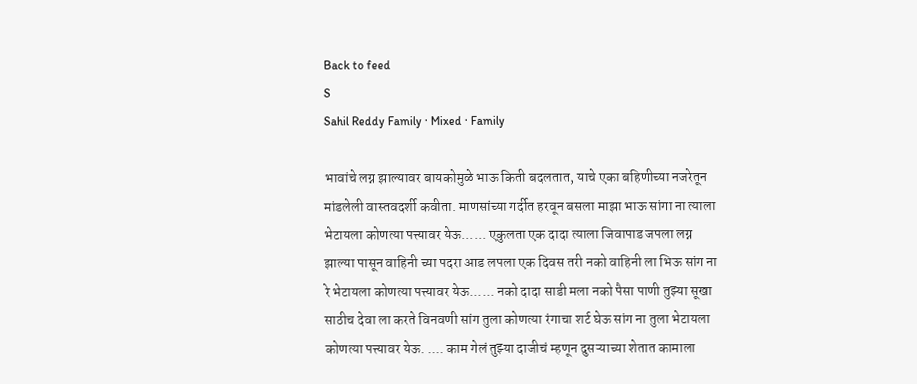Back to feed
S
Sahil Reddy Family · Mixed · Family

भावांचे लग्न झाल्यावर बायकोमुळे भाऊ किती बदलतात, याचे एका बहिणीच्या नजरेतून मांडलेली वास्तवदर्शी कवीता. माणसांच्या गर्दीत हरवून बसला माझा भाऊ सांगा ना त्याला भेटायला कोणत्या पत्त्यावर येऊ...... एकुलता एक दादा त्याला जिवापाड जपला लग्न झाल्या पासून वाहिनी च्या पदरा आड लपला एक दिवस तरी नको वाहिनी ला भिऊ सांग ना रे भेटायला कोणत्या पत्त्यावर येऊ...... नको दादा साडी मला नको पैसा पाणी तुझ्या सूखा साठीच देवा ला करते विनवणी सांग तुला कोणत्या रंगाचा शर्ट घेऊ सांग ना तुला भेटायला कोणत्या पत्त्यावर येऊ. .... काम गेलं तुझ्या दाजीचं म्हणून दुसऱ्याच्या शेतात कामाला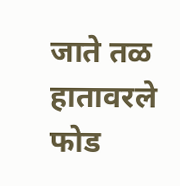जाते तळ हातावरले फोड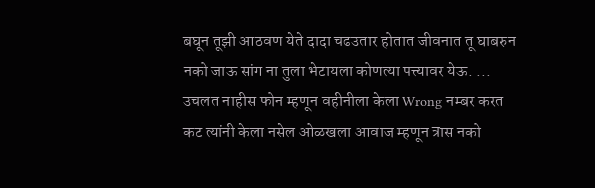बघून तूझी आठवण येते दादा चढउतार होतात जीवनात तू घाबरुन नको जाऊ सांग ना तुला भेटायला कोणत्या पत्त्यावर येऊ. ... उचलत नाहीस फोन म्हणून वहीनीला केला Wrong नम्बर करत कट त्यांनी केला नसेल ओळखला आवाज म्हणून त्रास नको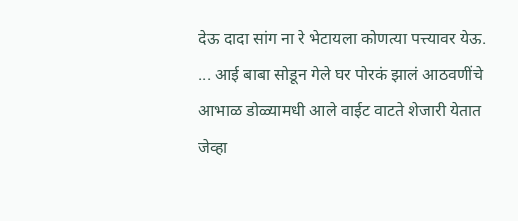देऊ दादा सांग ना रे भेटायला कोणत्या पत्त्यावर येऊ. ... आई बाबा सोडून गेले घर पोरकं झालं आठवणींचे आभाळ डोळ्यामधी आले वाईट वाटते शेजारी येतात जेव्हा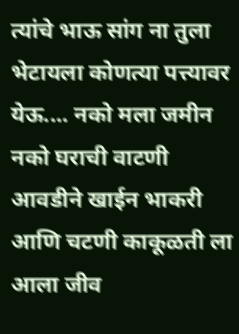त्यांचे भाऊ सांग ना तुला भेटायला कोणत्या पत्त्यावर येऊ.... नको मला जमीन नको घराची वाटणी आवडीने खाईन भाकरी आणि चटणी काकूळती ला आला जीव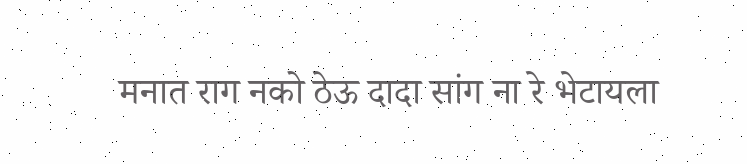मनात राग नको ठेऊ दादा सांग ना रे भेटायला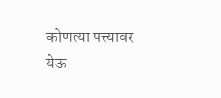कोणत्या पत्त्यावर येऊ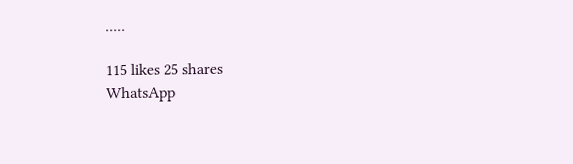.....

115 likes 25 shares
WhatsApp